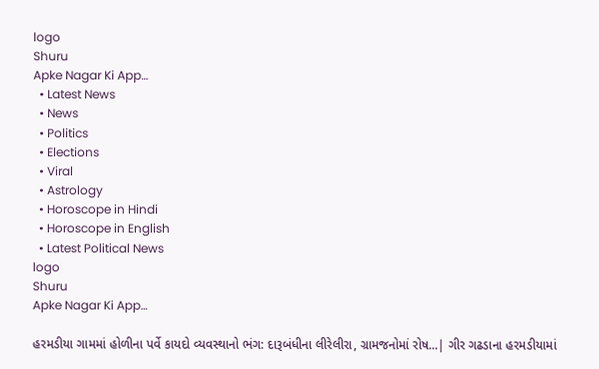logo
Shuru
Apke Nagar Ki App…
  • Latest News
  • News
  • Politics
  • Elections
  • Viral
  • Astrology
  • Horoscope in Hindi
  • Horoscope in English
  • Latest Political News
logo
Shuru
Apke Nagar Ki App…

હરમડીયા ગામમાં હોળીના પર્વે કાયદો વ્યવસ્થાનો ભંગ: દારૂબંધીના લીરેલીરા, ગ્રામજનોમાં રોષ...| ગીર ગઢડાના હરમડીયામાં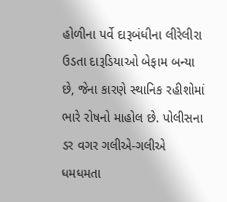હોળીના પર્વે દારૂબંધીના લીરેલીરા ઉડતા દારૂડિયાઓ બેફામ બન્યા છે, જેના કારણે સ્થાનિક રહીશોમાં ભારે રોષનો માહોલ છે. પોલીસના ડર વગર ગલીએ-ગલીએ ધમધમતા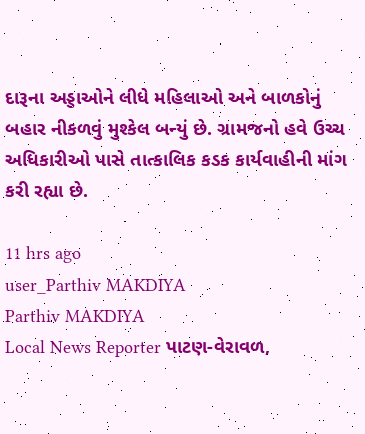દારૂના અડ્ડાઓને લીધે મહિલાઓ અને બાળકોનું બહાર નીકળવું મુશ્કેલ બન્યું છે. ગ્રામજનો હવે ઉચ્ચ અધિકારીઓ પાસે તાત્કાલિક કડક કાર્યવાહીની માંગ કરી રહ્યા છે.

11 hrs ago
user_Parthiv MAKDIYA
Parthiv MAKDIYA
Local News Reporter પાટણ-વેરાવળ,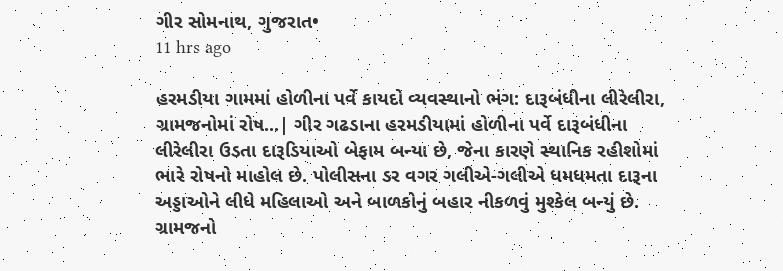ગીર સોમનાથ, ગુજરાત•
11 hrs ago

હરમડીયા ગામમાં હોળીના પર્વે કાયદો વ્યવસ્થાનો ભંગ: દારૂબંધીના લીરેલીરા, ગ્રામજનોમાં રોષ...| ગીર ગઢડાના હરમડીયામાં હોળીના પર્વે દારૂબંધીના લીરેલીરા ઉડતા દારૂડિયાઓ બેફામ બન્યા છે, જેના કારણે સ્થાનિક રહીશોમાં ભારે રોષનો માહોલ છે. પોલીસના ડર વગર ગલીએ-ગલીએ ધમધમતા દારૂના અડ્ડાઓને લીધે મહિલાઓ અને બાળકોનું બહાર નીકળવું મુશ્કેલ બન્યું છે. ગ્રામજનો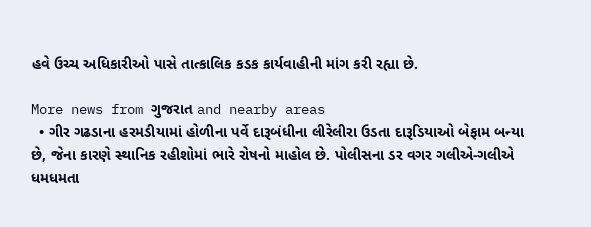હવે ઉચ્ચ અધિકારીઓ પાસે તાત્કાલિક કડક કાર્યવાહીની માંગ કરી રહ્યા છે.

More news from ગુજરાત and nearby areas
  • ગીર ગઢડાના હરમડીયામાં હોળીના પર્વે દારૂબંધીના લીરેલીરા ઉડતા દારૂડિયાઓ બેફામ બન્યા છે, જેના કારણે સ્થાનિક રહીશોમાં ભારે રોષનો માહોલ છે. પોલીસના ડર વગર ગલીએ-ગલીએ ધમધમતા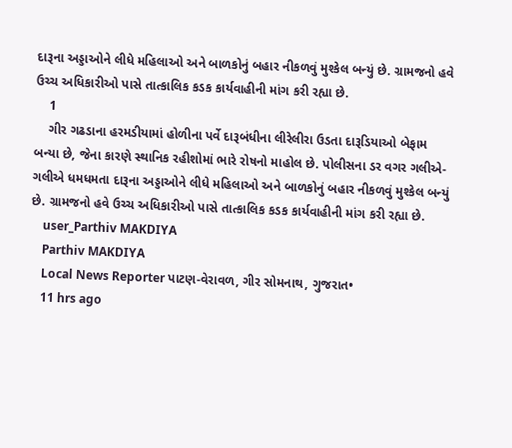દારૂના અડ્ડાઓને લીધે મહિલાઓ અને બાળકોનું બહાર નીકળવું મુશ્કેલ બન્યું છે. ગ્રામજનો હવે ઉચ્ચ અધિકારીઓ પાસે તાત્કાલિક કડક કાર્યવાહીની માંગ કરી રહ્યા છે.
    1
    ગીર ગઢડાના હરમડીયામાં હોળીના પર્વે દારૂબંધીના લીરેલીરા ઉડતા દારૂડિયાઓ બેફામ બન્યા છે, જેના કારણે સ્થાનિક રહીશોમાં ભારે રોષનો માહોલ છે. પોલીસના ડર વગર ગલીએ-ગલીએ ધમધમતા દારૂના અડ્ડાઓને લીધે મહિલાઓ અને બાળકોનું બહાર નીકળવું મુશ્કેલ બન્યું છે. ગ્રામજનો હવે ઉચ્ચ અધિકારીઓ પાસે તાત્કાલિક કડક કાર્યવાહીની માંગ કરી રહ્યા છે.
    user_Parthiv MAKDIYA
    Parthiv MAKDIYA
    Local News Reporter પાટણ-વેરાવળ, ગીર સોમનાથ, ગુજરાત•
    11 hrs ago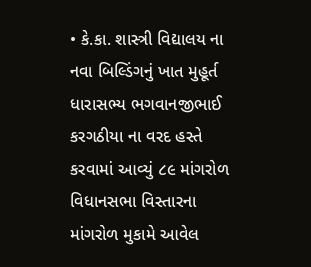• કે.કા. શાસ્ત્રી વિદ્યાલય ના નવા બિલ્ડિંગનું ખાત મુહૂર્ત ધારાસભ્ય ભગવાનજીભાઈ કરગઠીયા ના વરદ હસ્તે કરવામાં આવ્યું ૮૯ માંગરોળ વિધાનસભા વિસ્તારના માંગરોળ મુકામે આવેલ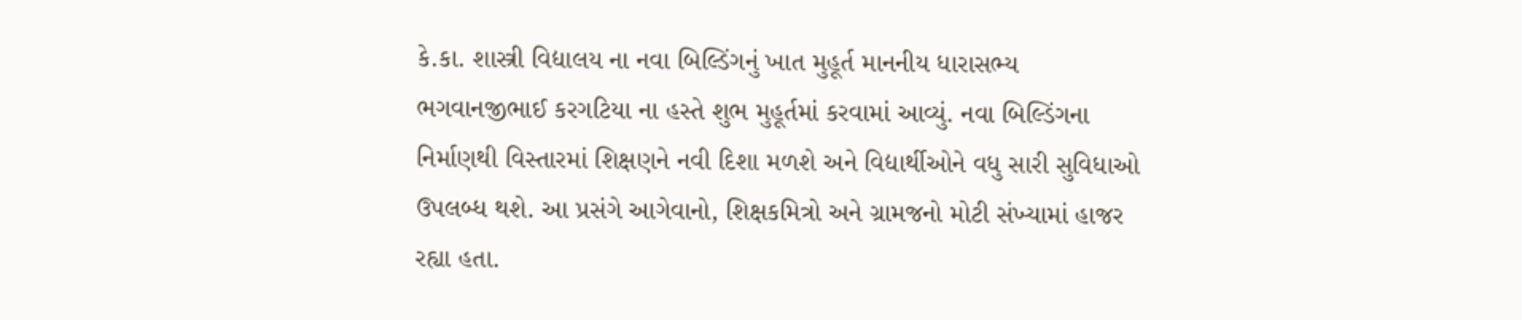કે.કા. શાસ્ત્રી વિદ્યાલય ના નવા બિલ્ડિંગનું ખાત મુહૂર્ત માનનીય ધારાસભ્ય ભગવાનજીભાઈ કરગટિયા ના હસ્તે શુભ મુહૂર્તમાં કરવામાં આવ્યું. નવા બિલ્ડિંગના નિર્માણથી વિસ્તારમાં શિક્ષણને નવી દિશા મળશે અને વિદ્યાર્થીઓને વધુ સારી સુવિધાઓ ઉપલબ્ધ થશે. આ પ્રસંગે આગેવાનો, શિક્ષકમિત્રો અને ગ્રામજનો મોટી સંખ્યામાં હાજર રહ્યા હતા.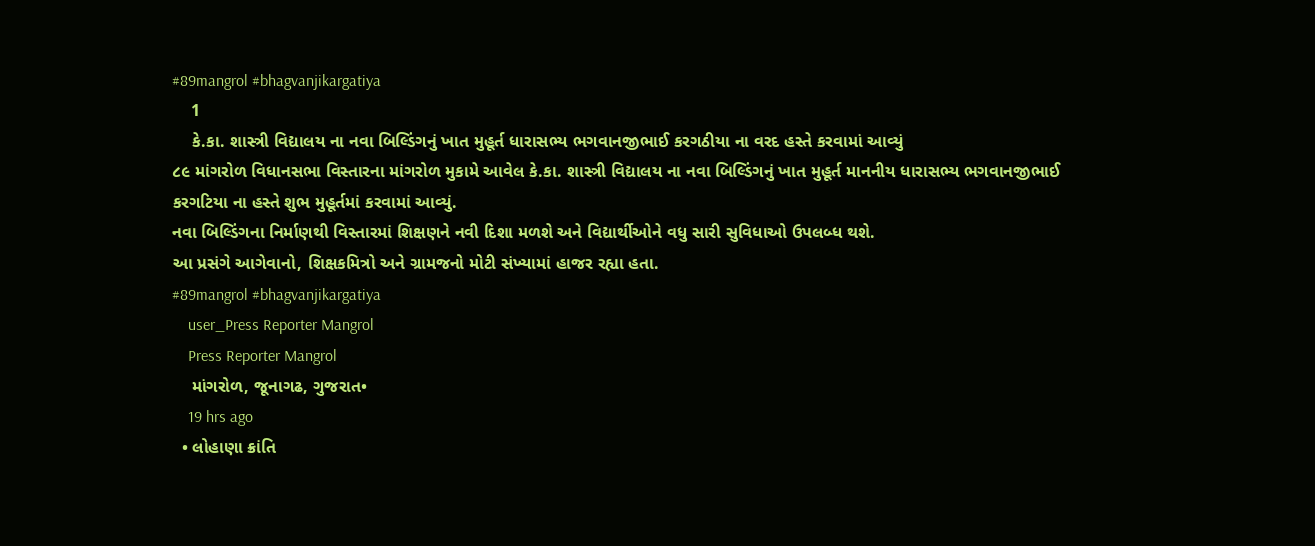#89mangrol #bhagvanjikargatiya
    1
    કે.કા. શાસ્ત્રી વિદ્યાલય ના નવા બિલ્ડિંગનું ખાત મુહૂર્ત ધારાસભ્ય ભગવાનજીભાઈ કરગઠીયા ના વરદ હસ્તે કરવામાં આવ્યું
૮૯ માંગરોળ વિધાનસભા વિસ્તારના માંગરોળ મુકામે આવેલ કે.કા. શાસ્ત્રી વિદ્યાલય ના નવા બિલ્ડિંગનું ખાત મુહૂર્ત માનનીય ધારાસભ્ય ભગવાનજીભાઈ કરગટિયા ના હસ્તે શુભ મુહૂર્તમાં કરવામાં આવ્યું.
નવા બિલ્ડિંગના નિર્માણથી વિસ્તારમાં શિક્ષણને નવી દિશા મળશે અને વિદ્યાર્થીઓને વધુ સારી સુવિધાઓ ઉપલબ્ધ થશે.
આ પ્રસંગે આગેવાનો, શિક્ષકમિત્રો અને ગ્રામજનો મોટી સંખ્યામાં હાજર રહ્યા હતા.
#89mangrol #bhagvanjikargatiya
    user_Press Reporter Mangrol
    Press Reporter Mangrol
    માંગરોળ, જૂનાગઢ, ગુજરાત•
    19 hrs ago
  • લોહાણા ક્રાંતિ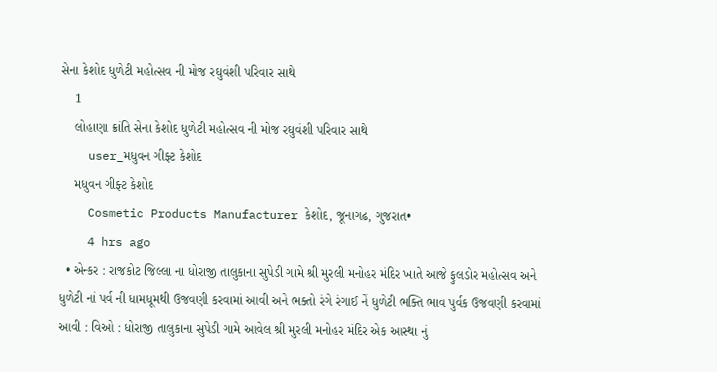સેના કેશોદ ધુળેટી મહોત્સવ ની મોજ રઘુવંશી પરિવાર સાથે
    1
    લોહાણા ક્રાંતિ સેના કેશોદ ધુળેટી મહોત્સવ ની મોજ રઘુવંશી પરિવાર સાથે
    user_મધુવન ગીફ્ટ કેશોદ
    મધુવન ગીફ્ટ કેશોદ
    Cosmetic Products Manufacturer કેશોદ, જૂનાગઢ, ગુજરાત•
    4 hrs ago
  • એન્કર : રાજકોટ જિલ્લા ના ધોરાજી તાલુકાના સુપેડી ગામે શ્રી મુરલી મનોહર મંદિર ખાતે આજે ફુલડોર મહોત્સવ અને ધુળેટી નાં પર્વ ની ધામધૂમથી ઉજવણી કરવામાં આવી અને ભક્તો રંગે રંગાઈ નેં ધુળેટી ભક્તિ ભાવ પુર્વક ઉજવણી કરવામાં આવી : વિઓ : ધોરાજી તાલુકાના સુપેડી ગામે આવેલ શ્રી મુરલી મનોહર મંદિર એક આસ્થા નું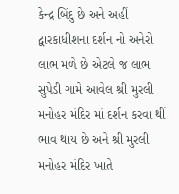કેન્દ્ર બિંદુ છે અને અહીં દ્વારકાધીશના દર્શન નો અનેરો લાભ મળે છે એટલે જ લાભ સુપેડી ગામે આવેલ શ્રી મુરલી મનોહર મંદિર માં દર્શન કરવા થીં ભાવ થાય છે અને શ્રી મુરલી મનોહર મંદિર ખાતે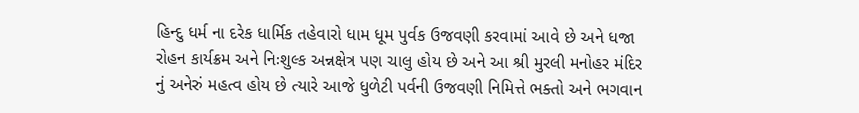હિન્દુ ધર્મ ના દરેક ધાર્મિક તહેવારો ધામ ધૂમ પુર્વક ઉજવણી કરવામાં આવે છે અને ધજા રોહન કાર્યક્રમ અને નિઃશુલ્ક અન્નક્ષેત્ર પણ ચાલુ હોય છે અને આ શ્રી મુરલી મનોહર મંદિર નું અનેરું મહત્વ હોય છે ત્યારે આજે ધુળેટી પર્વની ઉજવણી નિમિત્તે ભક્તો અને ભગવાન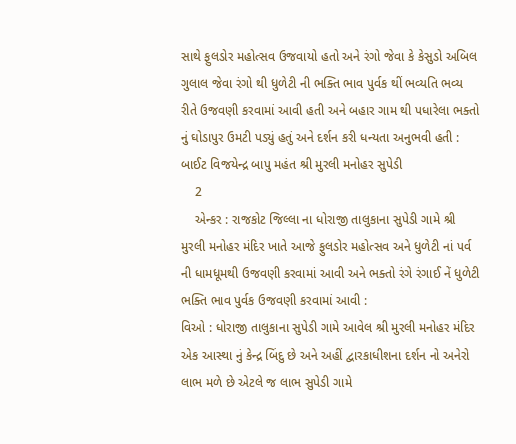સાથે ફુલડોર મહોત્સવ ઉજવાયો હતો અને રંગો જેવા કે કેસુડો અબિલ ગુલાલ જેવા રંગો થી ધુળેટી ની ભક્તિ ભાવ પુર્વક થીં ભવ્યતિ ભવ્ય રીતે ઉજવણી કરવામાં આવી હતી અને બહાર ગામ થી પધારેલા ભક્તો નું ઘોડાપુર ઉમટી પડ્યું હતું અને દર્શન કરી ધન્યતા અનુભવી હતી : બાઈટ વિજયેન્દ્ર બાપુ મહંત શ્રી મુરલી મનોહર સુપેડી
    2
    એન્કર : રાજકોટ જિલ્લા ના ધોરાજી તાલુકાના સુપેડી ગામે શ્રી મુરલી મનોહર મંદિર ખાતે આજે ફુલડોર મહોત્સવ અને ધુળેટી નાં પર્વ ની ધામધૂમથી ઉજવણી કરવામાં આવી અને ભક્તો રંગે રંગાઈ નેં ધુળેટી ભક્તિ ભાવ પુર્વક ઉજવણી કરવામાં આવી :
વિઓ : ધોરાજી તાલુકાના સુપેડી ગામે આવેલ શ્રી મુરલી મનોહર મંદિર એક આસ્થા નું કેન્દ્ર બિંદુ છે અને અહીં દ્વારકાધીશના દર્શન નો અનેરો લાભ મળે છે એટલે જ લાભ સુપેડી ગામે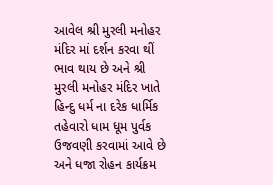આવેલ શ્રી મુરલી મનોહર મંદિર માં દર્શન કરવા થીં ભાવ થાય છે અને શ્રી મુરલી મનોહર મંદિર ખાતે હિન્દુ ધર્મ ના દરેક ધાર્મિક તહેવારો ધામ ધૂમ પુર્વક ઉજવણી કરવામાં આવે છે અને ધજા રોહન કાર્યક્રમ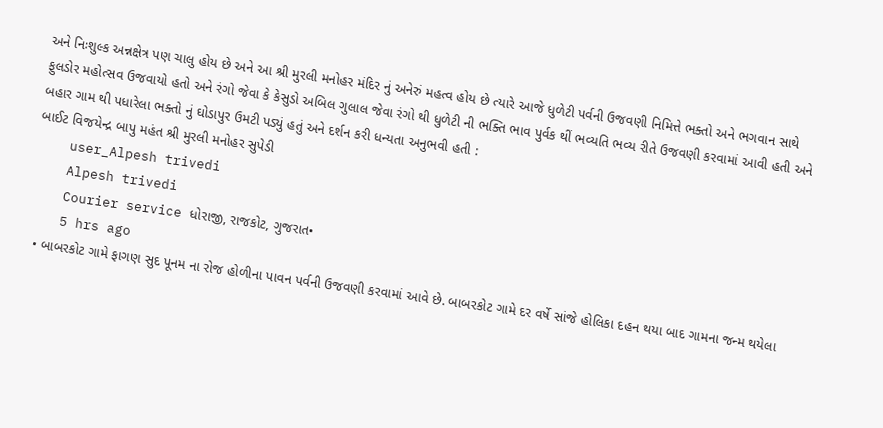અને નિઃશુલ્ક અન્નક્ષેત્ર પણ ચાલુ હોય છે અને આ શ્રી મુરલી મનોહર મંદિર નું અનેરું મહત્વ હોય છે ત્યારે આજે ધુળેટી પર્વની ઉજવણી નિમિત્તે ભક્તો અને ભગવાન સાથે ફુલડોર મહોત્સવ ઉજવાયો હતો અને રંગો જેવા કે કેસુડો અબિલ ગુલાલ જેવા રંગો થી ધુળેટી ની ભક્તિ ભાવ પુર્વક થીં ભવ્યતિ ભવ્ય રીતે ઉજવણી કરવામાં આવી હતી અને બહાર ગામ થી પધારેલા ભક્તો નું ઘોડાપુર ઉમટી પડ્યું હતું અને દર્શન કરી ધન્યતા અનુભવી હતી :
બાઈટ વિજયેન્દ્ર બાપુ મહંત શ્રી મુરલી મનોહર સુપેડી
    user_Alpesh trivedi
    Alpesh trivedi
    Courier service ધોરાજી, રાજકોટ, ગુજરાત•
    5 hrs ago
  • બાબરકોટ ગામે ફાગણ સુદ પૂનમ ના રોજ હોળીના પાવન પર્વની ઉજવણી કરવામાં આવે છે. બાબરકોટ ગામે દર વર્ષે સાંજે હોલિકા દહન થયા બાદ ગામના જન્મ થયેલા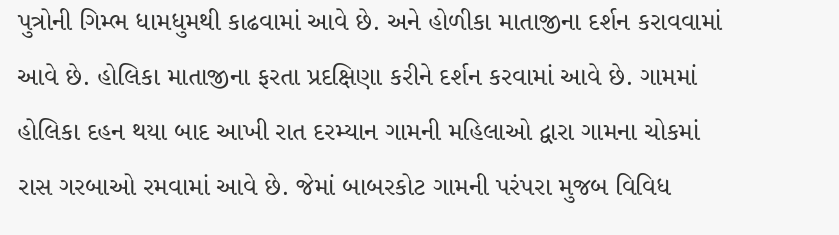પુત્રોની ગિમ્ભ ધામધુમથી કાઢવામાં આવે છે. અને હોળીકા માતાજીના દર્શન કરાવવામાં આવે છે. હોલિકા માતાજીના ફરતા પ્રદક્ષિણા કરીને દર્શન કરવામાં આવે છે. ગામમાં હોલિકા દહન થયા બાદ આખી રાત દરમ્યાન ગામની મહિલાઓ દ્વારા ગામના ચોકમાં રાસ ગરબાઓ રમવામાં આવે છે. જેમાં બાબરકોટ ગામની પરંપરા મુજબ વિવિધ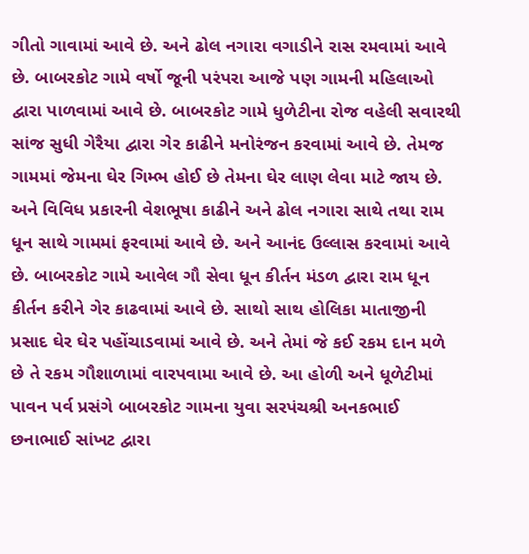ગીતો ગાવામાં આવે છે. અને ઢોલ નગારા વગાડીને રાસ રમવામાં આવે છે. બાબરકોટ ગામે વર્ષો જૂની પરંપરા આજે પણ ગામની મહિલાઓ દ્વારા પાળવામાં આવે છે. બાબરકોટ ગામે ધુળેટીના રોજ વહેલી સવારથી સાંજ સુધી ગેરૈયા દ્વારા ગેર કાઢીને મનોરંજન કરવામાં આવે છે. તેમજ ગામમાં જેમના ઘેર ગિમ્ભ હોઈ છે તેમના ઘેર લાણ લેવા માટે જાય છે. અને વિવિધ પ્રકારની વેશભૂષા કાઢીને અને ઢોલ નગારા સાથે તથા રામ ધૂન સાથે ગામમાં ફરવામાં આવે છે. અને આનંદ ઉલ્લાસ કરવામાં આવે છે. બાબરકોટ ગામે આવેલ ગૌ સેવા ધૂન કીર્તન મંડળ દ્વારા રામ ધૂન કીર્તન કરીને ગેર કાઢવામાં આવે છે. સાથો સાથ હોલિકા માતાજીની પ્રસાદ ઘેર ઘેર પહોંચાડવામાં આવે છે. અને તેમાં જે કઈ રકમ દાન મળે છે તે રકમ ગૌશાળામાં વારપવામા આવે છે. આ હોળી અને ધૂળેટીમાં પાવન પર્વ પ્રસંગે બાબરકોટ ગામના યુવા સરપંચશ્રી અનકભાઈ છનાભાઈ સાંખટ દ્વારા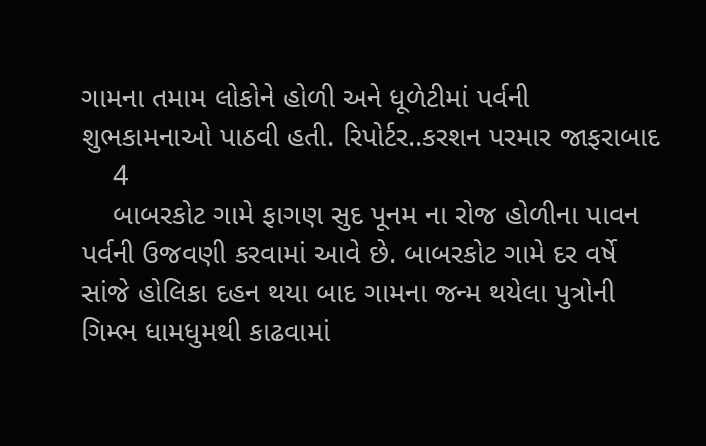ગામના તમામ લોકોને હોળી અને ધૂળેટીમાં પર્વની શુભકામનાઓ પાઠવી હતી. રિપોર્ટર..કરશન પરમાર જાફરાબાદ
    4
    બાબરકોટ ગામે ફાગણ સુદ પૂનમ ના રોજ હોળીના પાવન પર્વની ઉજવણી કરવામાં આવે છે. બાબરકોટ ગામે દર વર્ષે સાંજે હોલિકા દહન થયા બાદ ગામના જન્મ થયેલા પુત્રોની ગિમ્ભ ધામધુમથી કાઢવામાં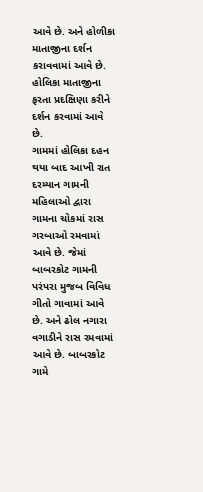આવે છે. અને હોળીકા માતાજીના દર્શન કરાવવામાં આવે છે. હોલિકા માતાજીના ફરતા પ્રદક્ષિણા કરીને દર્શન કરવામાં આવે છે.
ગામમાં હોલિકા દહન થયા બાદ આખી રાત દરમ્યાન ગામની મહિલાઓ દ્વારા ગામના ચોકમાં રાસ ગરબાઓ રમવામાં આવે છે. જેમાં બાબરકોટ ગામની પરંપરા મુજબ વિવિધ ગીતો ગાવામાં આવે છે. અને ઢોલ નગારા વગાડીને રાસ રમવામાં આવે છે. બાબરકોટ ગામે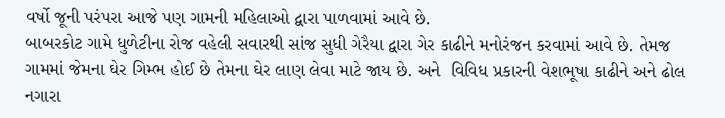વર્ષો જૂની પરંપરા આજે પણ ગામની મહિલાઓ દ્વારા પાળવામાં આવે છે.
બાબરકોટ ગામે ધુળેટીના રોજ વહેલી સવારથી સાંજ સુધી ગેરૈયા દ્વારા ગેર કાઢીને મનોરંજન કરવામાં આવે છે. તેમજ ગામમાં જેમના ઘેર ગિમ્ભ હોઈ છે તેમના ઘેર લાણ લેવા માટે જાય છે. અને  વિવિધ પ્રકારની વેશભૂષા કાઢીને અને ઢોલ નગારા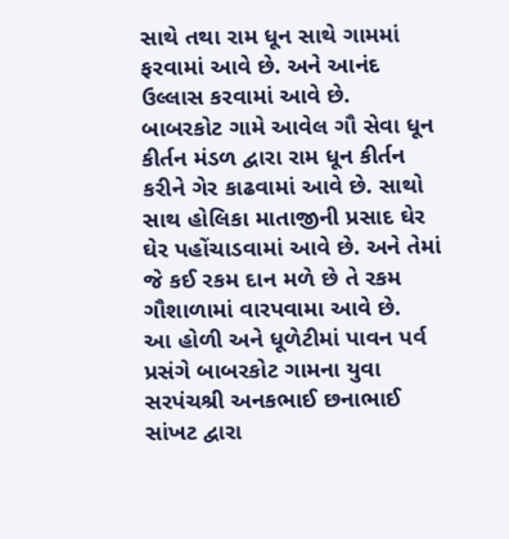સાથે તથા રામ ધૂન સાથે ગામમાં ફરવામાં આવે છે. અને આનંદ ઉલ્લાસ કરવામાં આવે છે.
બાબરકોટ ગામે આવેલ ગૌ સેવા ધૂન કીર્તન મંડળ દ્વારા રામ ધૂન કીર્તન કરીને ગેર કાઢવામાં આવે છે. સાથો સાથ હોલિકા માતાજીની પ્રસાદ ઘેર ઘેર પહોંચાડવામાં આવે છે. અને તેમાં જે કઈ રકમ દાન મળે છે તે રકમ ગૌશાળામાં વારપવામા આવે છે.
આ હોળી અને ધૂળેટીમાં પાવન પર્વ પ્રસંગે બાબરકોટ ગામના યુવા સરપંચશ્રી અનકભાઈ છનાભાઈ સાંખટ દ્વારા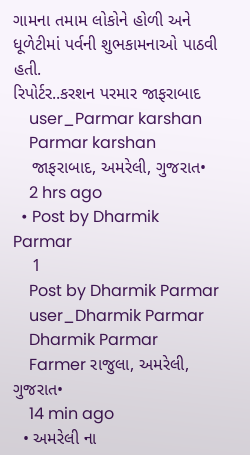ગામના તમામ લોકોને હોળી અને ધૂળેટીમાં પર્વની શુભકામનાઓ પાઠવી હતી.
રિપોર્ટર..કરશન પરમાર જાફરાબાદ
    user_Parmar karshan
    Parmar karshan
    જાફરાબાદ, અમરેલી, ગુજરાત•
    2 hrs ago
  • Post by Dharmik Parmar
    1
    Post by Dharmik Parmar
    user_Dharmik Parmar
    Dharmik Parmar
    Farmer રાજુલા, અમરેલી, ગુજરાત•
    14 min ago
  • અમરેલી ના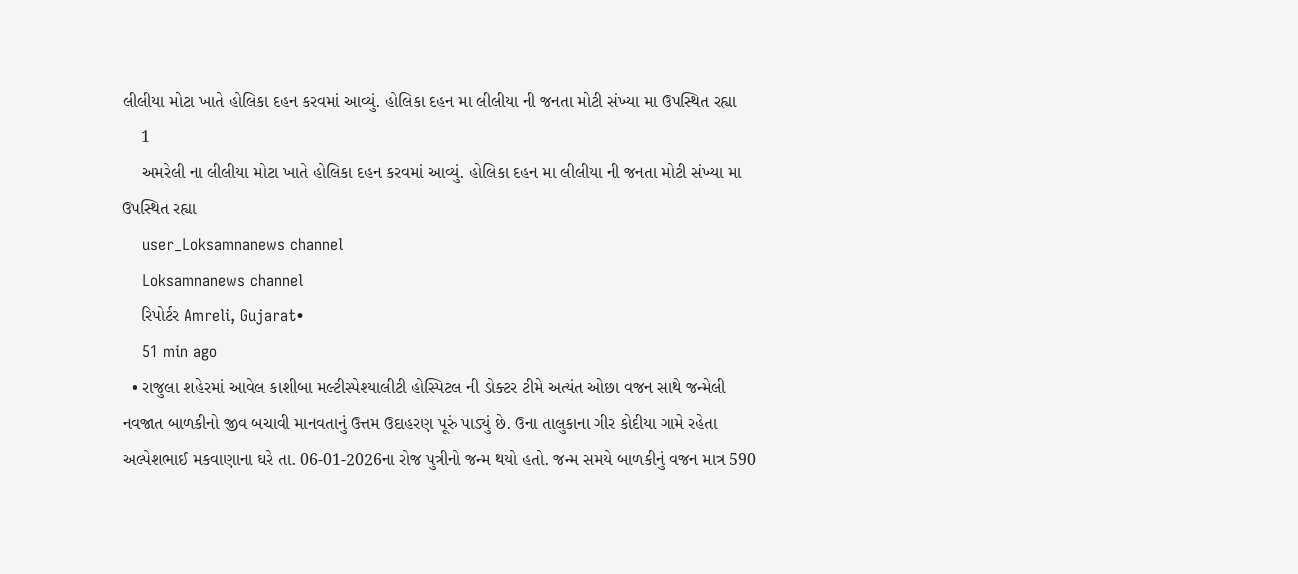લીલીયા મોટા ખાતે હોલિકા દહન કરવમાં આવ્યું. હોલિકા દહન મા લીલીયા ની જનતા મોટી સંખ્યા મા ઉપસ્થિત રહ્યા
    1
    અમરેલી ના લીલીયા મોટા ખાતે હોલિકા દહન કરવમાં આવ્યું. હોલિકા દહન મા લીલીયા ની જનતા મોટી સંખ્યા મા ઉપસ્થિત રહ્યા
    user_Loksamnanews channel
    Loksamnanews channel
    રિપોર્ટર Amreli, Gujarat•
    51 min ago
  • રાજુલા શહેરમાં આવેલ કાશીબા મલ્ટીસ્પેશ્યાલીટી હોસ્પિટલ ની ડોક્ટર ટીમે અત્યંત ઓછા વજન સાથે જન્મેલી નવજાત બાળકીનો જીવ બચાવી માનવતાનું ઉત્તમ ઉદાહરણ પૂરું પાડ્યું છે. ઉના તાલુકાના ગીર કોદીયા ગામે રહેતા અલ્પેશભાઈ મકવાણાના ઘરે તા. 06-01-2026ના રોજ પુત્રીનો જન્મ થયો હતો. જન્મ સમયે બાળકીનું વજન માત્ર 590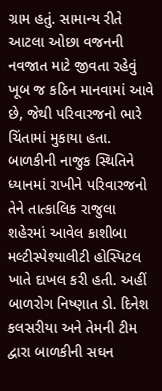ગ્રામ હતું. સામાન્ય રીતે આટલા ઓછા વજનની નવજાત માટે જીવતા રહેવું ખૂબ જ કઠિન માનવામાં આવે છે, જેથી પરિવારજનો ભારે ચિંતામાં મુકાયા હતા. બાળકીની નાજુક સ્થિતિને ધ્યાનમાં રાખીને પરિવારજનો તેને તાત્કાલિક રાજુલા શહેરમાં આવેલ કાશીબા મલ્ટીસ્પેશ્યાલીટી હોસ્પિટલ ખાતે દાખલ કરી હતી. અહીં બાળરોગ નિષ્ણાત ડો. દિનેશ કલસરીયા અને તેમની ટીમ દ્વારા બાળકીની સઘન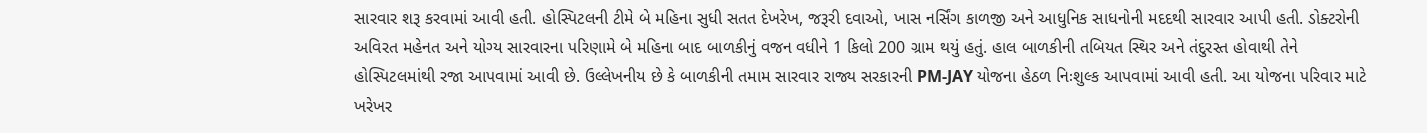સારવાર શરૂ કરવામાં આવી હતી. હોસ્પિટલની ટીમે બે મહિના સુધી સતત દેખરેખ, જરૂરી દવાઓ, ખાસ નર્સિંગ કાળજી અને આધુનિક સાધનોની મદદથી સારવાર આપી હતી. ડોક્ટરોની અવિરત મહેનત અને યોગ્ય સારવારના પરિણામે બે મહિના બાદ બાળકીનું વજન વધીને 1 કિલો 200 ગ્રામ થયું હતું. હાલ બાળકીની તબિયત સ્થિર અને તંદુરસ્ત હોવાથી તેને હોસ્પિટલમાંથી રજા આપવામાં આવી છે. ઉલ્લેખનીય છે કે બાળકીની તમામ સારવાર રાજ્ય સરકારની PM-JAY યોજના હેઠળ નિઃશુલ્ક આપવામાં આવી હતી. આ યોજના પરિવાર માટે ખરેખર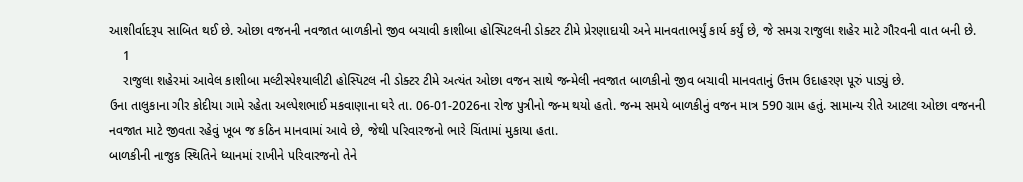આશીર્વાદરૂપ સાબિત થઈ છે. ઓછા વજનની નવજાત બાળકીનો જીવ બચાવી કાશીબા હોસ્પિટલની ડોક્ટર ટીમે પ્રેરણાદાયી અને માનવતાભર્યું કાર્ય કર્યું છે, જે સમગ્ર રાજુલા શહેર માટે ગૌરવની વાત બની છે.
    1
    રાજુલા શહેરમાં આવેલ કાશીબા મલ્ટીસ્પેશ્યાલીટી હોસ્પિટલ ની ડોક્ટર ટીમે અત્યંત ઓછા વજન સાથે જન્મેલી નવજાત બાળકીનો જીવ બચાવી માનવતાનું ઉત્તમ ઉદાહરણ પૂરું પાડ્યું છે.
ઉના તાલુકાના ગીર કોદીયા ગામે રહેતા અલ્પેશભાઈ મકવાણાના ઘરે તા. 06-01-2026ના રોજ પુત્રીનો જન્મ થયો હતો. જન્મ સમયે બાળકીનું વજન માત્ર 590 ગ્રામ હતું. સામાન્ય રીતે આટલા ઓછા વજનની નવજાત માટે જીવતા રહેવું ખૂબ જ કઠિન માનવામાં આવે છે, જેથી પરિવારજનો ભારે ચિંતામાં મુકાયા હતા.
બાળકીની નાજુક સ્થિતિને ધ્યાનમાં રાખીને પરિવારજનો તેને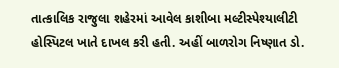તાત્કાલિક રાજુલા શહેરમાં આવેલ કાશીબા મલ્ટીસ્પેશ્યાલીટી હોસ્પિટલ ખાતે દાખલ કરી હતી. અહીં બાળરોગ નિષ્ણાત ડો.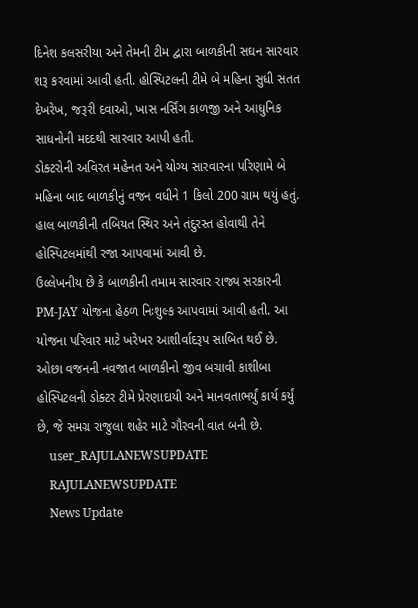દિનેશ કલસરીયા અને તેમની ટીમ દ્વારા બાળકીની સઘન સારવાર શરૂ કરવામાં આવી હતી. હોસ્પિટલની ટીમે બે મહિના સુધી સતત દેખરેખ, જરૂરી દવાઓ, ખાસ નર્સિંગ કાળજી અને આધુનિક સાધનોની મદદથી સારવાર આપી હતી.
ડોક્ટરોની અવિરત મહેનત અને યોગ્ય સારવારના પરિણામે બે મહિના બાદ બાળકીનું વજન વધીને 1 કિલો 200 ગ્રામ થયું હતું. હાલ બાળકીની તબિયત સ્થિર અને તંદુરસ્ત હોવાથી તેને હોસ્પિટલમાંથી રજા આપવામાં આવી છે.
ઉલ્લેખનીય છે કે બાળકીની તમામ સારવાર રાજ્ય સરકારની PM-JAY યોજના હેઠળ નિઃશુલ્ક આપવામાં આવી હતી. આ યોજના પરિવાર માટે ખરેખર આશીર્વાદરૂપ સાબિત થઈ છે.
ઓછા વજનની નવજાત બાળકીનો જીવ બચાવી કાશીબા હોસ્પિટલની ડોક્ટર ટીમે પ્રેરણાદાયી અને માનવતાભર્યું કાર્ય કર્યું છે, જે સમગ્ર રાજુલા શહેર માટે ગૌરવની વાત બની છે.
    user_RAJULANEWSUPDATE
    RAJULANEWSUPDATE
    News Update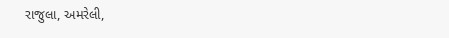રાજુલા, અમરેલી,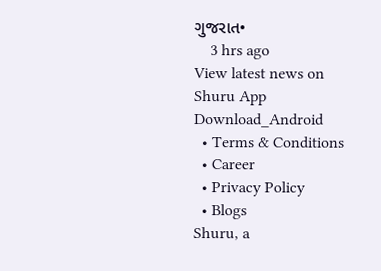ગુજરાત•
    3 hrs ago
View latest news on Shuru App
Download_Android
  • Terms & Conditions
  • Career
  • Privacy Policy
  • Blogs
Shuru, a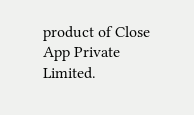product of Close App Private Limited.